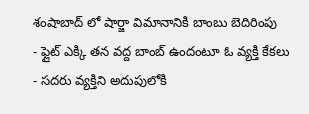శంషాబాద్ లో షార్జా విమానానికి బాంబు బెదిరింపు
- ఫ్లైట్ ఎక్కి తన వద్ద బాంబ్ ఉందంటూ ఓ వ్యక్తి కేకలు
- సదరు వ్యక్తిని అదుపులోకి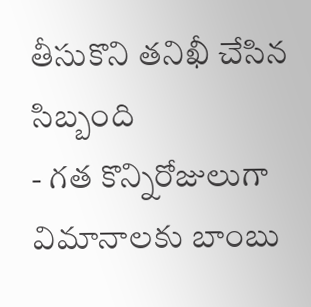తీసుకొని తనిఖీ చేసిన సిబ్బంది
- గత కొన్నిరోజులుగా విమానాలకు బాంబు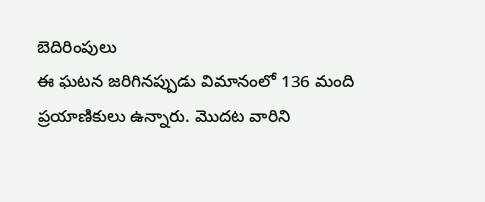బెదిరింపులు
ఈ ఘటన జరిగినప్పుడు విమానంలో 136 మంది ప్రయాణికులు ఉన్నారు. మొదట వారిని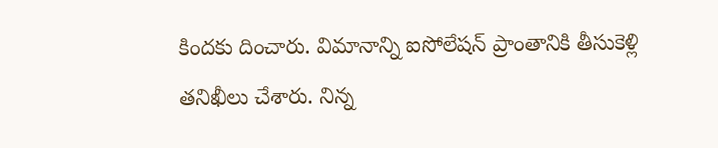కిందకు దించారు. విమానాన్ని ఐసోలేషన్ ప్రాంతానికి తీసుకెళ్లి తనిఖీలు చేశారు. నిన్న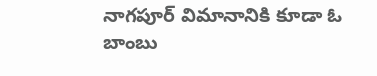నాగపూర్ విమానానికి కూడా ఓ బాంబు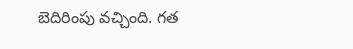బెదిరింపు వచ్చింది. గత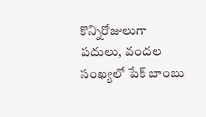కొన్నిరోజులుగా పదులు, వందల సంఖ్యలో పేక్ బాంబు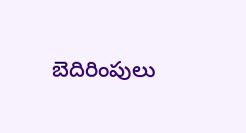బెదిరింపులు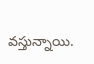వస్తున్నాయి.